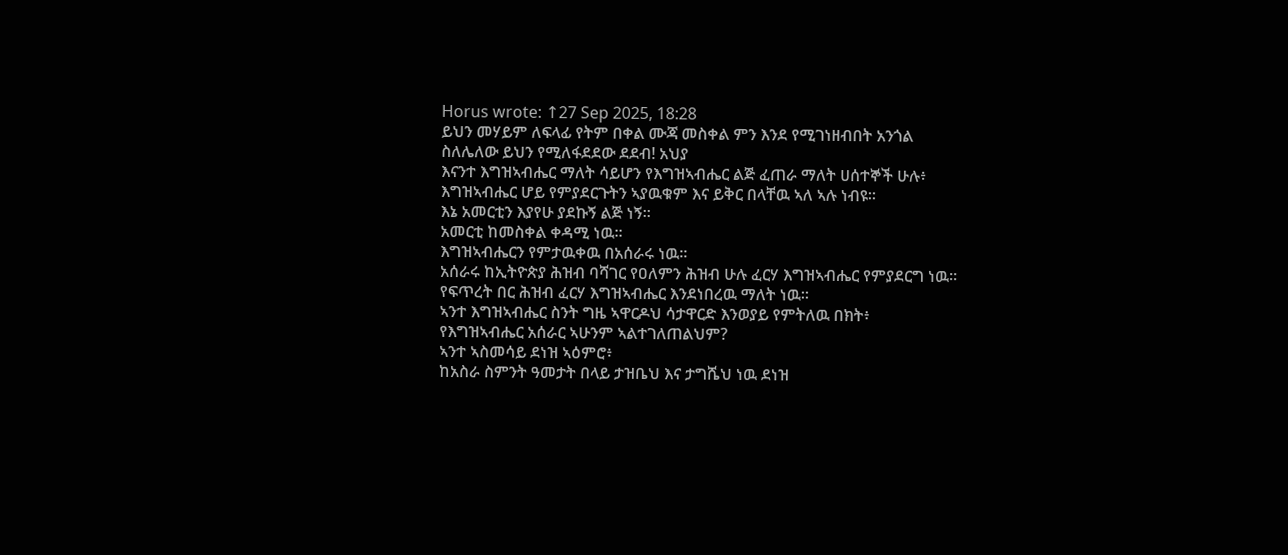Horus wrote: ↑27 Sep 2025, 18:28
ይህን መሃይም ለፍላፊ የትም በቀል ሙጃ መስቀል ምን እንደ የሚገነዘብበት አንጎል ስለሌለው ይህን የሚለፋደደው ደደብ! አህያ
እናንተ እግዝኣብሔር ማለት ሳይሆን የእግዝኣብሔር ልጅ ፈጠራ ማለት ሀሰተኞች ሁሉ፥
እግዝኣብሔር ሆይ የምያደርጉትን ኣያዉቁም እና ይቅር በላቸዉ ኣለ ኣሉ ነብዩ።
እኔ አመርቲን እያየሁ ያደኩኝ ልጅ ነኝ።
አመርቲ ከመስቀል ቀዳሚ ነዉ።
እግዝኣብሔርን የምታዉቀዉ በአሰራሩ ነዉ።
አሰራሩ ከኢትዮጵያ ሕዝብ ባሻገር የዐለምን ሕዝብ ሁሉ ፈርሃ እግዝኣብሔር የምያደርግ ነዉ።
የፍጥረት በር ሕዝብ ፈርሃ እግዝኣብሔር እንደነበረዉ ማለት ነዉ።
ኣንተ እግዝኣብሔር ስንት ግዜ ኣዋርዶህ ሳታዋርድ እንወያይ የምትለዉ በክት፥
የእግዝኣብሔር አሰራር ኣሁንም ኣልተገለጠልህም?
ኣንተ ኣስመሳይ ደነዝ ኣዕምሮ፥
ከአስራ ስምንት ዓመታት በላይ ታዝቤህ እና ታግሼህ ነዉ ደነዝ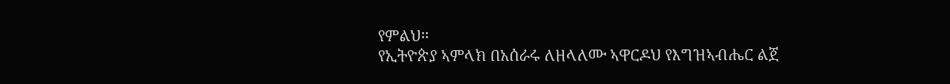የምልህ።
የኢትዮጵያ ኣምላክ በአሰራሩ ለዘላለሙ ኣዋርዶህ የእግዝኣብሔር ልጀ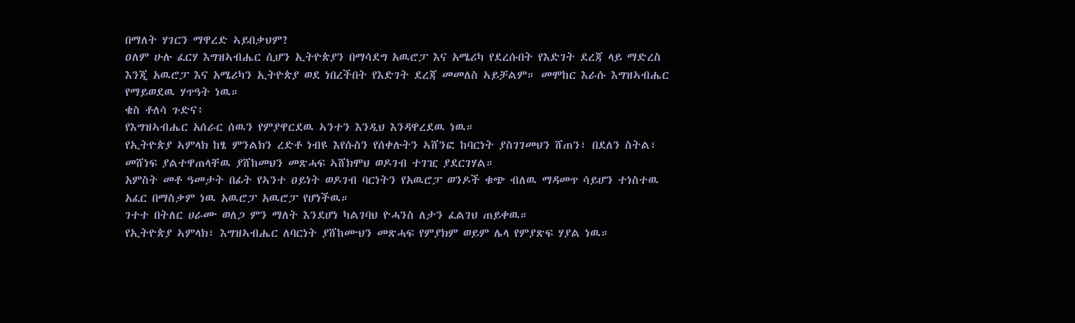በማለት ሃገርን ማዋረድ ኣይበቃህም?
ዐለም ሁሉ ፈርሃ እግዝኣብሔር ሲሆን ኢትዮጵያን በማሳደግ አዉሮፓ እና አሜሪካ የደረሱበት የእድገት ደረጃ ላይ ማድረስ እንጂ አዉሮፓ እና አሜሪካን ኢትዮጵያ ወደ ነበረችበት የእድገት ደረጃ መመለስ ኣይቻልም። መሞከር እራሱ እግዝኣብሔር የማይወደዉ ሃጥዓት ነዉ።
ቄስ ቶለሳ ጉድና፥
የእግዝኣብሔር አሰራር ሰዉን የምያዋርደዉ ኣንተን እንዲህ እንዳዋረደዉ ነዉ።
የኢትዮጵያ ኣምላክ ከፄ ምንልክን ረድቶ ነብዩ እየሱስን የሰቀሉትን ኣሸንፎ ከባርነት ያስገገመህን ሸጠን፣ በደለን ስትል፣ መሸነፍ ያልተዋጠላቸዉ ያሸከመህን መጽሓፍ ኣሸክሞህ ወዶገብ ተገዢ ያደርገሃል።
አምስት መቶ ዓመታት በፊት የኣንተ ዐይነት ወዶገብ ባርነትን የአዉሮፓ ወንዶች ቁጭ ብለዉ ማዳመጥ ሳይሆን ተነስተዉ አፈር በማስቃም ነዉ አዉሮፓ አዉሮፓ የሆነችዉ።
ገተተ በትለር ሀራሙ ወለጋ ምን ማለት እንደሆነ ካልገባህ ዮሓንስ ለታን ፈልገህ ጠይቀዉ።
የኢትዮጵያ ኣምላክ፣ እግዝኣብሔር ለባርነት ያሸከሙህን መጽሓፍ የምያክም ወይም ሌላ የምያጽፍ ሃያል ነዉ።